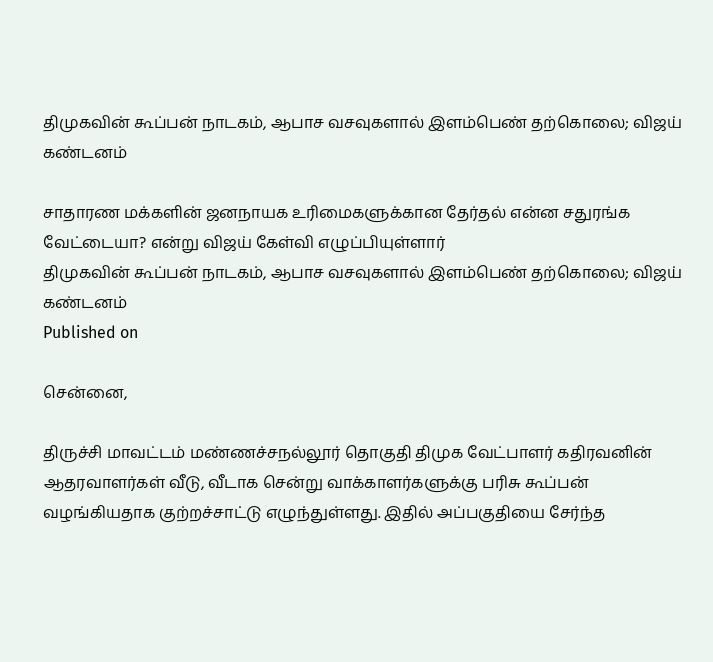திமுகவின் கூப்பன் நாடகம், ஆபாச வசவுகளால் இளம்பெண் தற்கொலை; விஜய் கண்டனம்

சாதாரண மக்களின் ஜனநாயக உரிமைகளுக்கான தேர்தல் என்ன சதுரங்க வேட்டையா? என்று விஜய் கேள்வி எழுப்பியுள்ளார்
திமுகவின் கூப்பன் நாடகம், ஆபாச வசவுகளால் இளம்பெண் தற்கொலை; விஜய் கண்டனம்
Published on

சென்னை,

திருச்சி மாவட்டம் மண்ணச்சநல்லூர் தொகுதி திமுக வேட்பாளர் கதிரவனின் ஆதரவாளர்கள் வீடு, வீடாக சென்று வாக்காளர்களுக்கு பரிசு கூப்பன் வழங்கியதாக குற்றச்சாட்டு எழுந்துள்ளது. இதில் அப்பகுதியை சேர்ந்த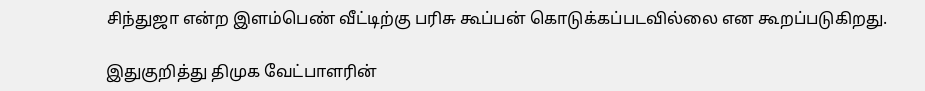சிந்துஜா என்ற இளம்பெண் வீட்டிற்கு பரிசு கூப்பன் கொடுக்கப்படவில்லை என கூறப்படுகிறது.

இதுகுறித்து திமுக வேட்பாளரின்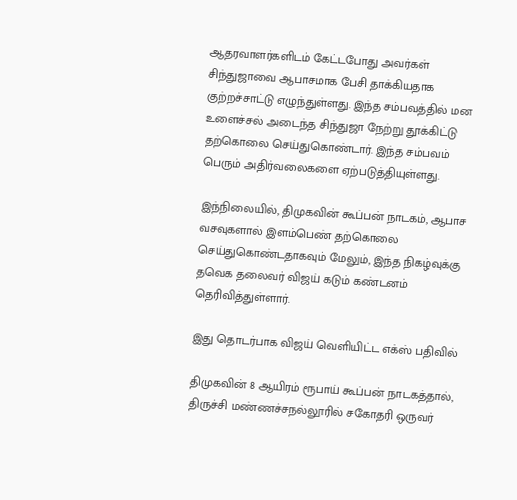ஆதரவாளர்களிடம் கேட்டபோது அவர்கள் சிந்துஜாவை ஆபாசமாக பேசி தாக்கியதாக குற்றச்சாட்டு எழுந்துள்ளது. இந்த சம்பவத்தில் மன உளைச்சல் அடைந்த சிந்துஜா நேற்று தூக்கிட்டு தற்கொலை செய்துகொண்டார். இந்த சம்பவம் பெரும் அதிர்வலைகளை ஏற்படுத்தியுள்ளது.

இந்நிலையில், திமுகவின் கூப்பன் நாடகம், ஆபாச வசவுகளால் இளம்பெண் தற்கொலை செய்துகொண்டதாகவும் மேலும், இந்த நிகழ்வுக்கு தவெக தலைவர் விஜய் கடும் கண்டனம் தெரிவித்துள்ளார்.

இது தொடர்பாக விஜய் வெளியிட்ட எக்ஸ் பதிவில்

திமுகவின் 8 ஆயிரம் ரூபாய் கூப்பன் நாடகத்தால், திருச்சி மண்ணச்சநல்லூரில் சகோதரி ஒருவர்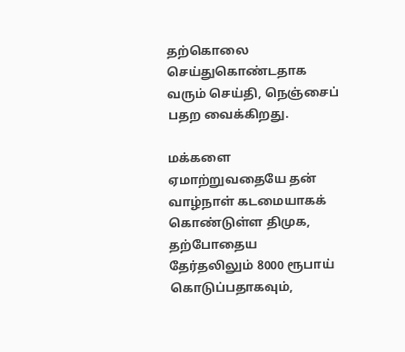தற்கொலை செய்துகொண்டதாக வரும் செய்தி, நெஞ்சைப் பதற வைக்கிறது.

மக்களை ஏமாற்றுவதையே தன் வாழ்நாள் கடமையாகக் கொண்டுள்ள திமுக, தற்போதைய தேர்தலிலும் 8000 ரூபாய் கொடுப்பதாகவும்,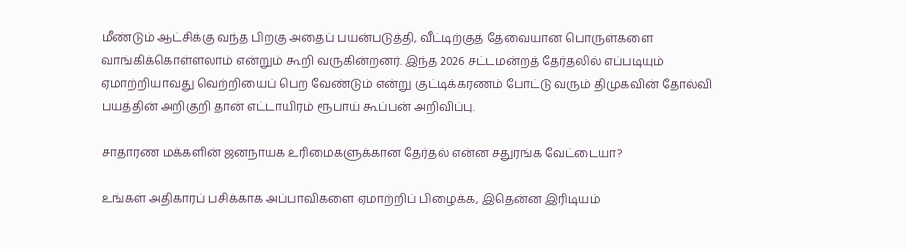மீண்டும் ஆட்சிக்கு வந்த பிறகு அதைப் பயன்படுத்தி, வீட்டிற்குத் தேவையான பொருள்களை வாங்கிக்கொள்ளலாம் என்றும் கூறி வருகின்றனர். இந்த 2026 சட்டமன்றத் தேர்தலில் எப்படியும் ஏமாற்றியாவது வெற்றியைப் பெற வேண்டும் என்று குட்டிக்கரணம் போட்டு வரும் திமுகவின் தோல்வி பயத்தின் அறிகுறி தான் எட்டாயிரம் ரூபாய் கூப்பன் அறிவிப்பு.

சாதாரண மக்களின் ஜனநாயக உரிமைகளுக்கான தேர்தல் என்ன சதுரங்க வேட்டையா?

உங்கள் அதிகாரப் பசிக்காக அப்பாவிகளை ஏமாற்றிப் பிழைக்க, இதென்ன இரிடியம்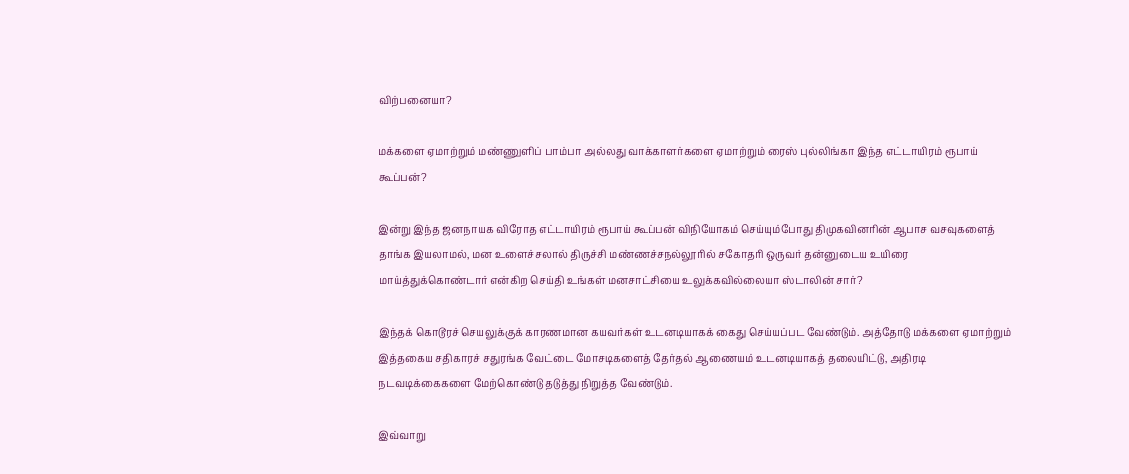விற்பனையா?

மக்களை ஏமாற்றும் மண்ணுளிப் பாம்பா அல்லது வாக்காளர்களை ஏமாற்றும் ரைஸ் புல்லிங்கா இந்த எட்டாயிரம் ரூபாய் கூப்பன்?

இன்று இந்த ஜனநாயக விரோத எட்டாயிரம் ரூபாய் கூப்பன் விநியோகம் செய்யும்போது திமுகவினரின் ஆபாச வசவுகளைத் தாங்க இயலாமல், மன உளைச்சலால் திருச்சி மண்ணச்சநல்லூரில் சகோதரி ஒருவர் தன்னுடைய உயிரை மாய்த்துக்கொண்டார் என்கிற செய்தி உங்கள் மனசாட்சியை உலுக்கவில்லையா ஸ்டாலின் சார்?

இந்தக் கொடூரச் செயலுக்குக் காரணமான கயவர்கள் உடனடியாகக் கைது செய்யப்பட வேண்டும். அத்தோடு மக்களை ஏமாற்றும் இத்தகைய சதிகாரச் சதுரங்க வேட்டை மோசடிகளைத் தேர்தல் ஆணையம் உடனடியாகத் தலையிட்டு, அதிரடி நடவடிக்கைகளை மேற்கொண்டு தடுத்து நிறுத்த வேண்டும்.

இவ்வாறு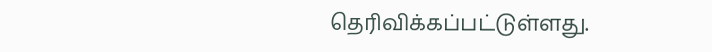தெரிவிக்கப்பட்டுள்ளது.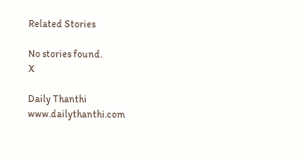Related Stories

No stories found.
X

Daily Thanthi
www.dailythanthi.com